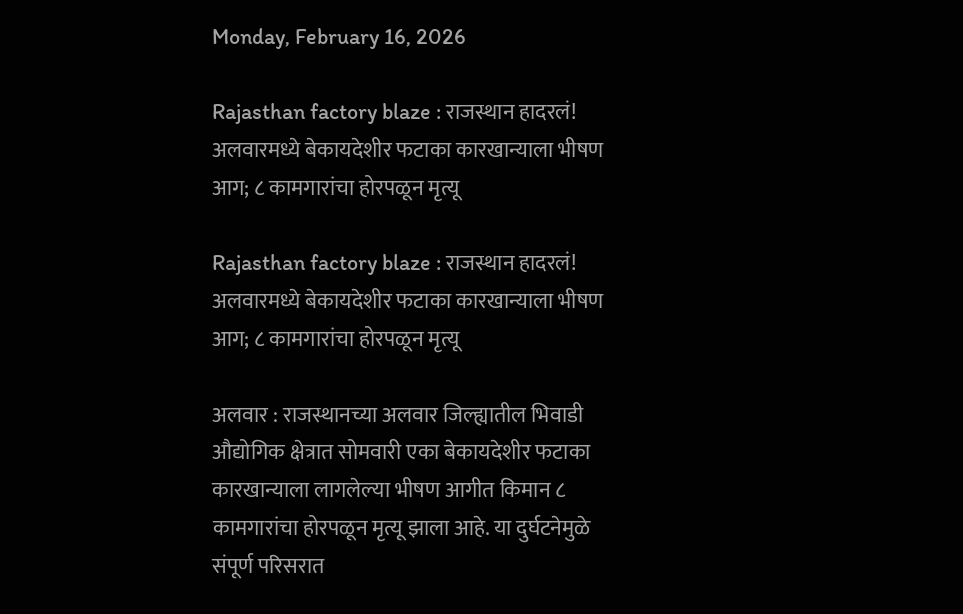Monday, February 16, 2026

Rajasthan factory blaze : राजस्थान हादरलं! अलवारमध्ये बेकायदेशीर फटाका कारखान्याला भीषण आग; ८ कामगारांचा होरपळून मृत्यू

Rajasthan factory blaze : राजस्थान हादरलं! अलवारमध्ये बेकायदेशीर फटाका कारखान्याला भीषण आग; ८ कामगारांचा होरपळून मृत्यू

अलवार : राजस्थानच्या अलवार जिल्ह्यातील भिवाडी औद्योगिक क्षेत्रात सोमवारी एका बेकायदेशीर फटाका कारखान्याला लागलेल्या भीषण आगीत किमान ८ कामगारांचा होरपळून मृत्यू झाला आहे. या दुर्घटनेमुळे संपूर्ण परिसरात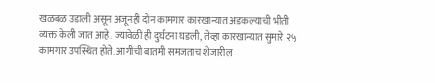खळबळ उडाली असून अजूनही दोन कामगार कारखान्यात अडकल्याची भीती व्यक्त केली जात आहे. ज्यावेळी ही दुर्घटना घडली, तेव्हा कारखान्यात सुमारे २५ कामगार उपस्थित होते. आगीची बातमी समजताच शेजारील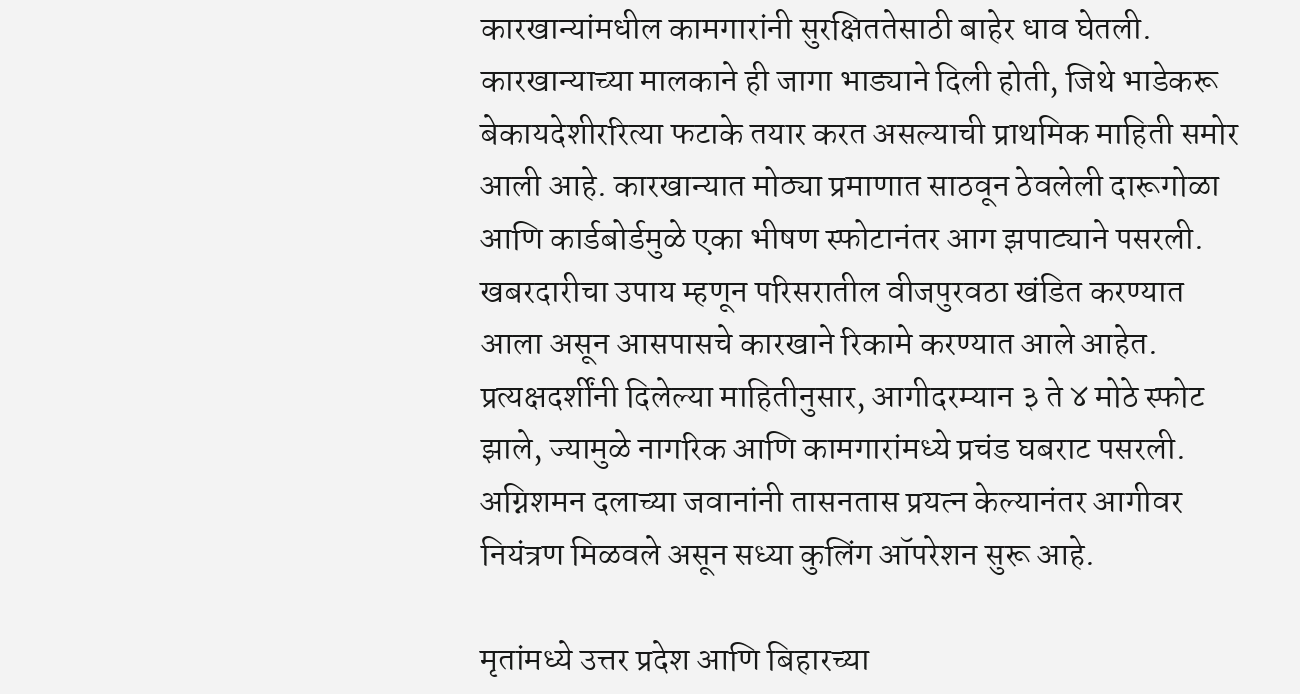कारखान्यांमधील कामगारांनी सुरक्षिततेसाठी बाहेर धाव घेतली. कारखान्याच्या मालकाने ही जागा भाड्याने दिली होती, जिथे भाडेकरू बेकायदेशीररित्या फटाके तयार करत असल्याची प्राथमिक माहिती समोर आली आहे. कारखान्यात मोठ्या प्रमाणात साठवून ठेवलेली दारूगोळा आणि कार्डबोर्डमुळे एका भीषण स्फोटानंतर आग झपाट्याने पसरली. खबरदारीचा उपाय म्हणून परिसरातील वीजपुरवठा खंडित करण्यात आला असून आसपासचे कारखाने रिकामे करण्यात आले आहेत. प्रत्यक्षदर्शींनी दिलेल्या माहितीनुसार, आगीदरम्यान ३ ते ४ मोठे स्फोट झाले, ज्यामुळे नागरिक आणि कामगारांमध्ये प्रचंड घबराट पसरली. अग्निशमन दलाच्या जवानांनी तासनतास प्रयत्न केल्यानंतर आगीवर नियंत्रण मिळवले असून सध्या कुलिंग ऑपरेशन सुरू आहे.

मृतांमध्ये उत्तर प्रदेश आणि बिहारच्या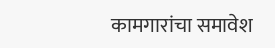कामगारांचा समावेश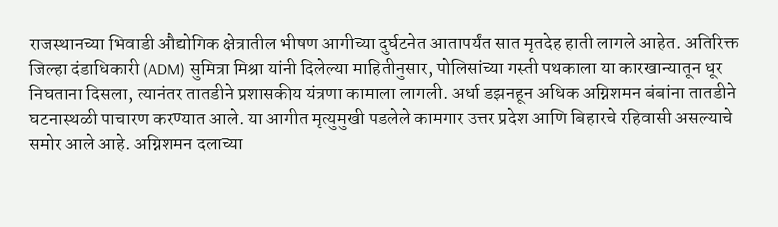राजस्थानच्या भिवाडी औद्योगिक क्षेत्रातील भीषण आगीच्या दुर्घटनेत आतापर्यंत सात मृतदेह हाती लागले आहेत. अतिरिक्त जिल्हा दंडाधिकारी (ADM) सुमित्रा मिश्रा यांनी दिलेल्या माहितीनुसार, पोलिसांच्या गस्ती पथकाला या कारखान्यातून धूर निघताना दिसला, त्यानंतर तातडीने प्रशासकीय यंत्रणा कामाला लागली. अर्धा डझनहून अधिक अग्निशमन बंबांना तातडीने घटनास्थळी पाचारण करण्यात आले. या आगीत मृत्युमुखी पडलेले कामगार उत्तर प्रदेश आणि बिहारचे रहिवासी असल्याचे समोर आले आहे. अग्निशमन दलाच्या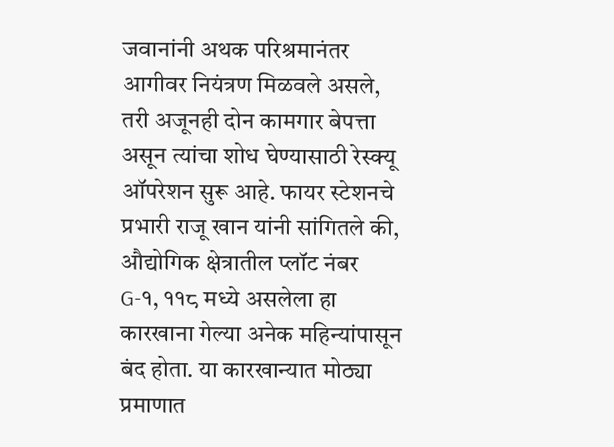जवानांनी अथक परिश्रमानंतर आगीवर नियंत्रण मिळवले असले, तरी अजूनही दोन कामगार बेपत्ता असून त्यांचा शोध घेण्यासाठी रेस्क्यू ऑपरेशन सुरू आहे. फायर स्टेशनचे प्रभारी राजू खान यांनी सांगितले की, औद्योगिक क्षेत्रातील प्लॉट नंबर G-१, ११८ मध्ये असलेला हा कारखाना गेल्या अनेक महिन्यांपासून बंद होता. या कारखान्यात मोठ्या प्रमाणात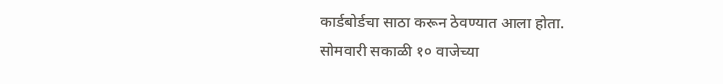कार्डबोर्डचा साठा करून ठेवण्यात आला होता. सोमवारी सकाळी १० वाजेच्या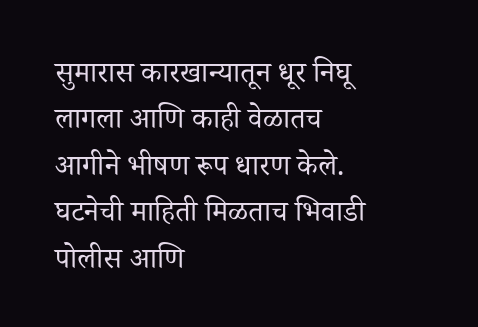सुमारास कारखान्यातून धूर निघू लागला आणि काही वेळातच आगीने भीषण रूप धारण केले. घटनेची माहिती मिळताच भिवाडी पोलीस आणि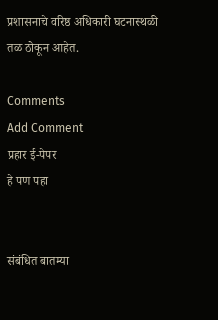प्रशासनाचे वरिष्ठ अधिकारी घटनास्थळी तळ ठोकून आहेत.

Comments
Add Comment
प्रहार ई-पेपर
हे पण पहा


संबंधित बातम्या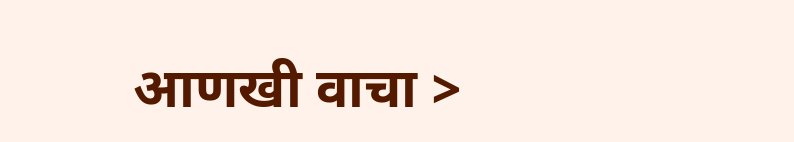आणखी वाचा >